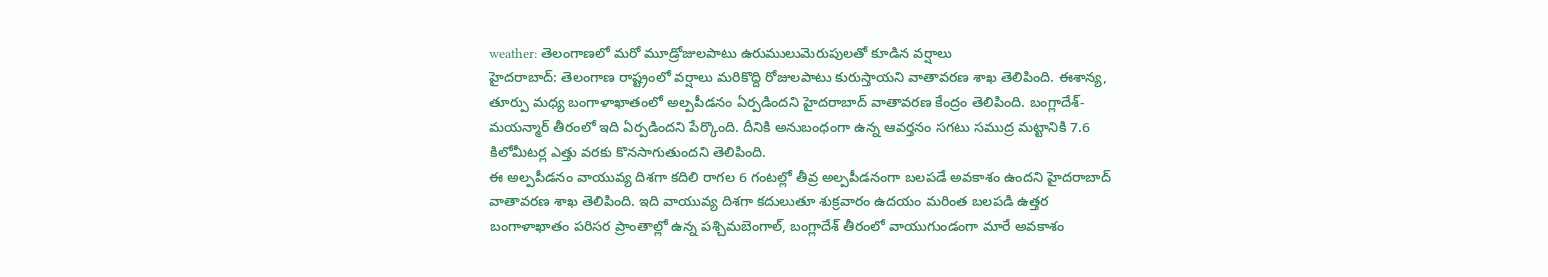weather: తెలంగాణలో మరో మూడ్రోజులపాటు ఉరుములుమెరుపులతో కూడిన వర్షాలు
హైదరాబాద్: తెలంగాణ రాష్ట్రంలో వర్షాలు మరికొద్ది రోజులపాటు కురుస్తాయని వాతావరణ శాఖ తెలిపింది. ఈశాన్య, తూర్పు మధ్య బంగాళాఖాతంలో అల్పపీడనం ఏర్పడిందని హైదరాబాద్ వాతావరణ కేంద్రం తెలిపింది. బంగ్లాదేశ్-మయన్మార్ తీరంలో ఇది ఏర్పడిందని పేర్కొంది. దీనికి అనుబంధంగా ఉన్న ఆవర్తనం సగటు సముద్ర మట్టానికి 7.6 కిలోమీటర్ల ఎత్తు వరకు కొనసాగుతుందని తెలిపింది.
ఈ అల్పపీడనం వాయువ్య దిశగా కదిలి రాగల 6 గంటల్లో తీవ్ర అల్పపీడనంగా బలపడే అవకాశం ఉందని హైదరాబాద్ వాతావరణ శాఖ తెలిపింది. ఇది వాయువ్య దిశగా కదులుతూ శుక్రవారం ఉదయం మరింత బలపడి ఉత్తర బంగాళాఖాతం పరిసర ప్రాంతాల్లో ఉన్న పశ్చిమబెంగాల్, బంగ్లాదేశ్ తీరంలో వాయుగుండంగా మారే అవకాశం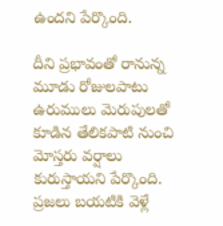ఉందని పేర్కొంది.

దీని ప్రభావంతో రానున్న మూడు రోజులపాటు ఉరుములు మెరుపులతో కూడిన తేలికపాటి నుంచి మోస్తరు వర్షాలు కురుస్తాయని పేర్కొంది. ప్రజలు బయటికి వెళ్లే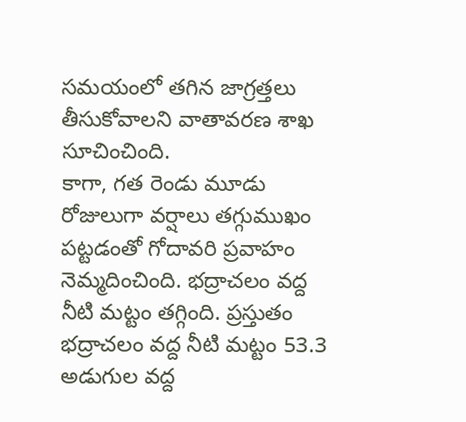సమయంలో తగిన జాగ్రత్తలు తీసుకోవాలని వాతావరణ శాఖ సూచించింది.
కాగా, గత రెండు మూడు రోజులుగా వర్షాలు తగ్గుముఖం పట్టడంతో గోదావరి ప్రవాహం నెమ్మదించింది. భద్రాచలం వద్ద నీటి మట్టం తగ్గింది. ప్రస్తుతం భద్రాచలం వద్ద నీటి మట్టం 53.3 అడుగుల వద్ద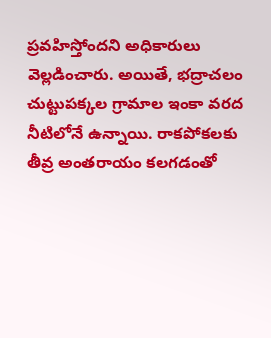ప్రవహిస్తోందని అధికారులు వెల్లడించారు. అయితే, భద్రాచలం చుట్టుపక్కల గ్రామాల ఇంకా వరద నీటిలోనే ఉన్నాయి. రాకపోకలకు తీవ్ర అంతరాయం కలగడంతో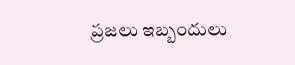ప్రజలు ఇబ్బందులు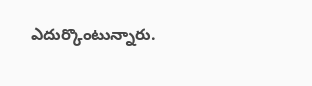ఎదుర్కొంటున్నారు.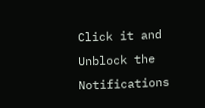Click it and Unblock the Notifications